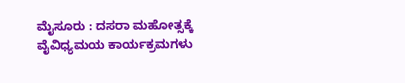ಮೈಸೂರು : ದಸರಾ ಮಹೋತ್ಸಕ್ಕೆ ವೈವಿಧ್ಯಮಯ ಕಾರ್ಯಕ್ರಮಗಳು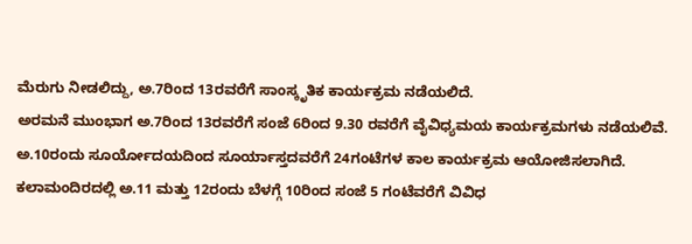ಮೆರುಗು ನೀಡಲಿದ್ದು, ಅ.7ರಿಂದ 13ರವರೆಗೆ ಸಾಂಸ್ಕೃತಿಕ ಕಾರ್ಯಕ್ರಮ ನಡೆಯಲಿದೆ.
ಅರಮನೆ ಮುಂಭಾಗ ಅ.7ರಿಂದ 13ರವರೆಗೆ ಸಂಜೆ 6ರಿಂದ 9.30 ರವರೆಗೆ ವೈವಿಧ್ಯಮಯ ಕಾರ್ಯಕ್ರಮಗಳು ನಡೆಯಲಿವೆ. ಅ.10ರಂದು ಸೂರ್ಯೋದಯದಿಂದ ಸೂರ್ಯಾಸ್ತದವರೆಗೆ 24ಗಂಟೆಗಳ ಕಾಲ ಕಾರ್ಯಕ್ರಮ ಆಯೋಜಿಸಲಾಗಿದೆ. ಕಲಾಮಂದಿರದಲ್ಲಿ ಅ.11 ಮತ್ತು 12ರಂದು ಬೆಳಗ್ಗೆ 10ರಿಂದ ಸಂಜೆ 5 ಗಂಟೆವರೆಗೆ ವಿವಿಧ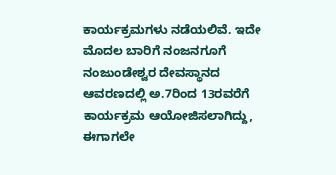ಕಾರ್ಯಕ್ರಮಗಳು ನಡೆಯಲಿವೆ. ಇದೇ ಮೊದಲ ಬಾರಿಗೆ ನಂಜನಗೂಗೆ ನಂಜುಂಡೇಶ್ವರ ದೇವಸ್ಥಾನದ ಆವರಣದಲ್ಲಿ ಅ.7ರಿಂದ 13ರವರೆಗೆ ಕಾರ್ಯಕ್ರಮ ಆಯೋಜಿಸಲಾಗಿದ್ದು, ಈಗಾಗಲೇ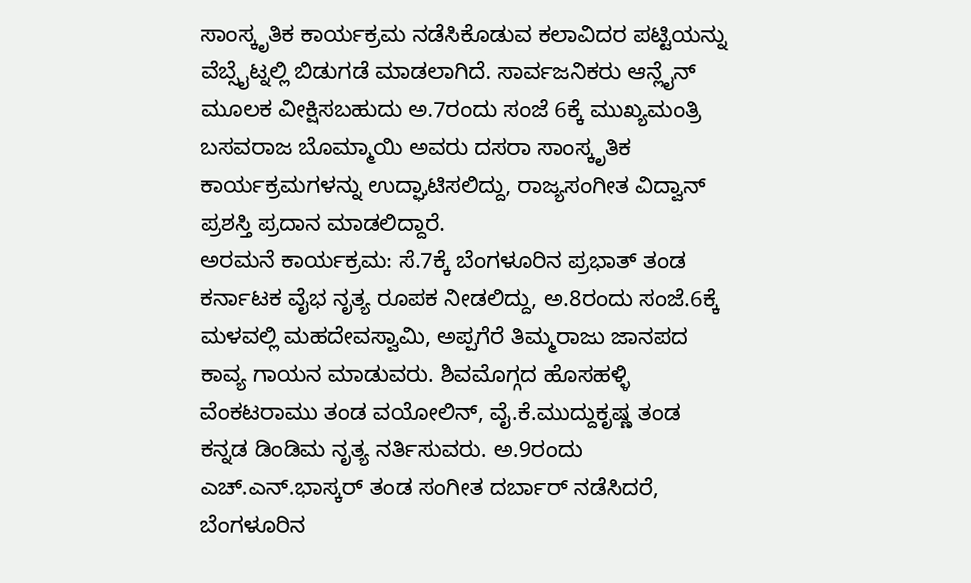ಸಾಂಸ್ಕೃತಿಕ ಕಾರ್ಯಕ್ರಮ ನಡೆಸಿಕೊಡುವ ಕಲಾವಿದರ ಪಟ್ಟಿಯನ್ನು ವೆಬ್ಸೈಟ್ನಲ್ಲಿ ಬಿಡುಗಡೆ ಮಾಡಲಾಗಿದೆ. ಸಾರ್ವಜನಿಕರು ಆನ್ಲೈನ್ ಮೂಲಕ ವೀಕ್ಷಿಸಬಹುದು ಅ.7ರಂದು ಸಂಜೆ 6ಕ್ಕೆ ಮುಖ್ಯಮಂತ್ರಿ ಬಸವರಾಜ ಬೊಮ್ಮಾಯಿ ಅವರು ದಸರಾ ಸಾಂಸ್ಕೃತಿಕ ಕಾರ್ಯಕ್ರಮಗಳನ್ನು ಉದ್ಘಾಟಿಸಲಿದ್ದು, ರಾಜ್ಯಸಂಗೀತ ವಿದ್ವಾನ್ ಪ್ರಶಸ್ತಿ ಪ್ರದಾನ ಮಾಡಲಿದ್ದಾರೆ.
ಅರಮನೆ ಕಾರ್ಯಕ್ರಮ: ಸೆ.7ಕ್ಕೆ ಬೆಂಗಳೂರಿನ ಪ್ರಭಾತ್ ತಂಡ ಕರ್ನಾಟಕ ವೈಭ ನೃತ್ಯ ರೂಪಕ ನೀಡಲಿದ್ದು, ಅ.8ರಂದು ಸಂಜೆ.6ಕ್ಕೆ ಮಳವಲ್ಲಿ ಮಹದೇವಸ್ವಾಮಿ, ಅಪ್ಪಗೆರೆ ತಿಮ್ಮರಾಜು ಜಾನಪದ ಕಾವ್ಯ ಗಾಯನ ಮಾಡುವರು. ಶಿವಮೊಗ್ಗದ ಹೊಸಹಳ್ಳಿ ವೆಂಕಟರಾಮು ತಂಡ ವಯೋಲಿನ್, ವೈ.ಕೆ.ಮುದ್ದುಕೃಷ್ಣ ತಂಡ ಕನ್ನಡ ಡಿಂಡಿಮ ನೃತ್ಯ ನರ್ತಿಸುವರು. ಅ.9ರಂದು ಎಚ್.ಎನ್.ಭಾಸ್ಕರ್ ತಂಡ ಸಂಗೀತ ದರ್ಬಾರ್ ನಡೆಸಿದರೆ, ಬೆಂಗಳೂರಿನ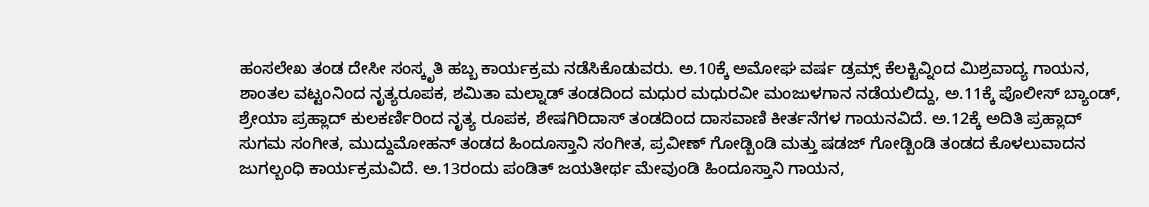ಹಂಸಲೇಖ ತಂಡ ದೇಸೀ ಸಂಸ್ಕೃತಿ ಹಬ್ಬ ಕಾರ್ಯಕ್ರಮ ನಡೆಸಿಕೊಡುವರು. ಅ.10ಕ್ಕೆ ಅಮೋಘ ವರ್ಷ ಡ್ರಮ್ಸ್ ಕೆಲಕ್ಟಿವ್ನಿಂದ ಮಿಶ್ರವಾದ್ಯ ಗಾಯನ, ಶಾಂತಲ ವಟ್ಟಂನಿಂದ ನೃತ್ಯರೂಪಕ, ಶಮಿತಾ ಮಲ್ನಾಡ್ ತಂಡದಿಂದ ಮಧುರ ಮಧುರವೀ ಮಂಜುಳಗಾನ ನಡೆಯಲಿದ್ದು, ಅ.11ಕ್ಕೆ ಪೊಲೀಸ್ ಬ್ಯಾಂಡ್, ಶ್ರೇಯಾ ಪ್ರಹ್ಲಾದ್ ಕುಲಕರ್ಣಿರಿಂದ ನೃತ್ಯ ರೂಪಕ, ಶೇಷಗಿರಿದಾಸ್ ತಂಡದಿಂದ ದಾಸವಾಣಿ ಕೀರ್ತನೆಗಳ ಗಾಯನವಿದೆ. ಅ.12ಕ್ಕೆ ಅದಿತಿ ಪ್ರಹ್ಲಾದ್ ಸುಗಮ ಸಂಗೀತ, ಮುದ್ದುಮೋಹನ್ ತಂಡದ ಹಿಂದೂಸ್ತಾನಿ ಸಂಗೀತ, ಪ್ರವೀಣ್ ಗೋಡ್ಬಿಂಡಿ ಮತ್ತು ಷಡಜ್ ಗೋಡ್ಬಿಂಡಿ ತಂಡದ ಕೊಳಲುವಾದನ ಜುಗಲ್ಬಂಧಿ ಕಾರ್ಯಕ್ರಮವಿದೆ. ಅ.13ರಂದು ಪಂಡಿತ್ ಜಯತೀರ್ಥ ಮೇವುಂಡಿ ಹಿಂದೂಸ್ತಾನಿ ಗಾಯನ,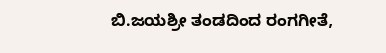ಬಿ.ಜಯಶ್ರೀ ತಂಡದಿಂದ ರಂಗಗೀತೆ,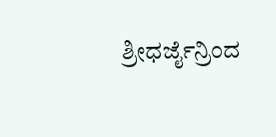ಶ್ರೀಧರ್ಜೈನ್ರಿಂದ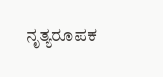ನೃತ್ಯರೂಪಕ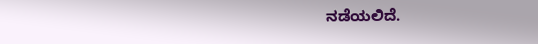ನಡೆಯಲಿದೆ.